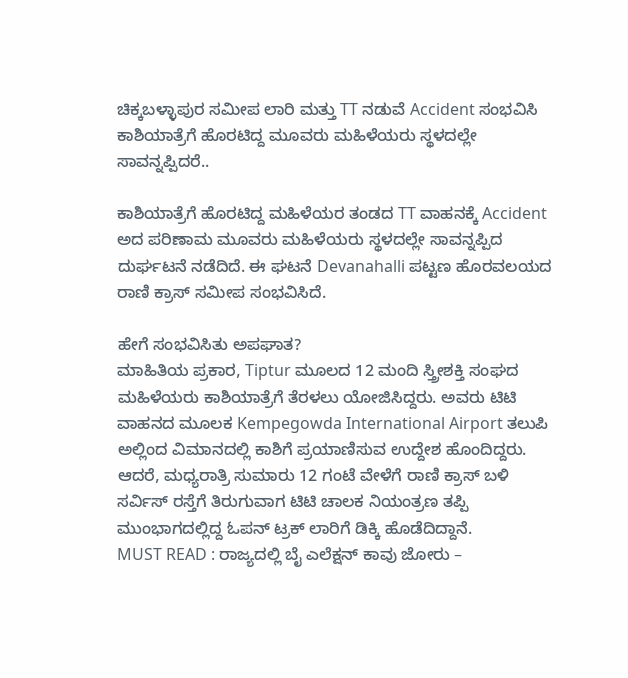ಚಿಕ್ಕಬಳ್ಳಾಪುರ ಸಮೀಪ ಲಾರಿ ಮತ್ತು TT ನಡುವೆ Accident ಸಂಭವಿಸಿ ಕಾಶಿಯಾತ್ರೆಗೆ ಹೊರಟಿದ್ದ ಮೂವರು ಮಹಿಳೆಯರು ಸ್ಥಳದಲ್ಲೇ ಸಾವನ್ನಪ್ಪಿದರೆ..

ಕಾಶಿಯಾತ್ರೆಗೆ ಹೊರಟಿದ್ದ ಮಹಿಳೆಯರ ತಂಡದ TT ವಾಹನಕ್ಕೆ Accident ಅದ ಪರಿಣಾಮ ಮೂವರು ಮಹಿಳೆಯರು ಸ್ಥಳದಲ್ಲೇ ಸಾವನ್ನಪ್ಪಿದ ದುರ್ಘಟನೆ ನಡೆದಿದೆ. ಈ ಘಟನೆ Devanahalli ಪಟ್ಟಣ ಹೊರವಲಯದ ರಾಣಿ ಕ್ರಾಸ್ ಸಮೀಪ ಸಂಭವಿಸಿದೆ.

ಹೇಗೆ ಸಂಭವಿಸಿತು ಅಪಘಾತ?
ಮಾಹಿತಿಯ ಪ್ರಕಾರ, Tiptur ಮೂಲದ 12 ಮಂದಿ ಸ್ತ್ರೀಶಕ್ತಿ ಸಂಘದ ಮಹಿಳೆಯರು ಕಾಶಿಯಾತ್ರೆಗೆ ತೆರಳಲು ಯೋಜಿಸಿದ್ದರು. ಅವರು ಟಿಟಿ ವಾಹನದ ಮೂಲಕ Kempegowda International Airport ತಲುಪಿ ಅಲ್ಲಿಂದ ವಿಮಾನದಲ್ಲಿ ಕಾಶಿಗೆ ಪ್ರಯಾಣಿಸುವ ಉದ್ದೇಶ ಹೊಂದಿದ್ದರು.
ಆದರೆ, ಮಧ್ಯರಾತ್ರಿ ಸುಮಾರು 12 ಗಂಟೆ ವೇಳೆಗೆ ರಾಣಿ ಕ್ರಾಸ್ ಬಳಿ ಸರ್ವಿಸ್ ರಸ್ತೆಗೆ ತಿರುಗುವಾಗ ಟಿಟಿ ಚಾಲಕ ನಿಯಂತ್ರಣ ತಪ್ಪಿ ಮುಂಭಾಗದಲ್ಲಿದ್ದ ಓಪನ್ ಟ್ರಕ್ ಲಾರಿಗೆ ಡಿಕ್ಕಿ ಹೊಡೆದಿದ್ದಾನೆ.
MUST READ : ರಾಜ್ಯದಲ್ಲಿ ಬೈ ಎಲೆಕ್ಷನ್ ಕಾವು ಜೋರು –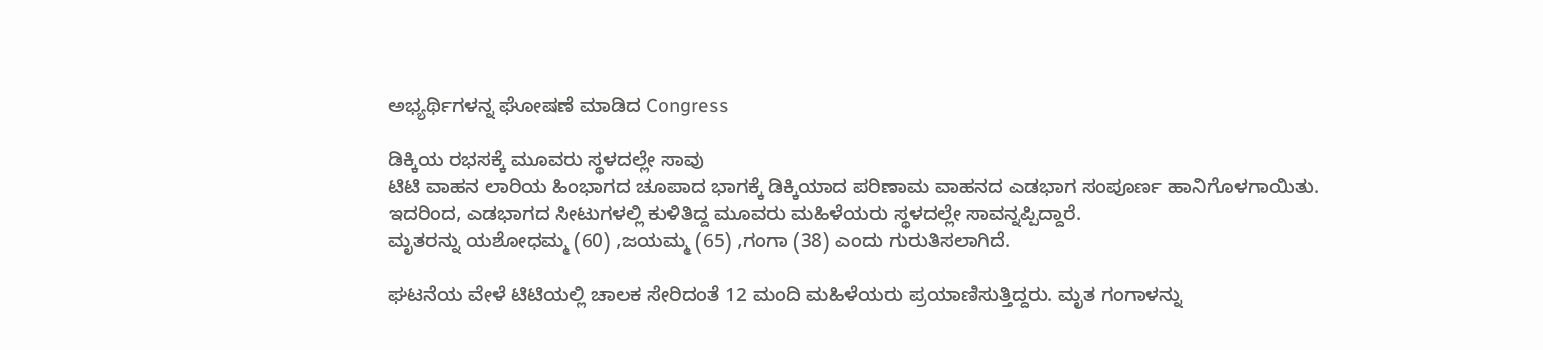ಅಭ್ಯರ್ಥಿಗಳನ್ನ ಘೋಷಣೆ ಮಾಡಿದ Congress

ಡಿಕ್ಕಿಯ ರಭಸಕ್ಕೆ ಮೂವರು ಸ್ಥಳದಲ್ಲೇ ಸಾವು
ಟಿಟಿ ವಾಹನ ಲಾರಿಯ ಹಿಂಭಾಗದ ಚೂಪಾದ ಭಾಗಕ್ಕೆ ಡಿಕ್ಕಿಯಾದ ಪರಿಣಾಮ ವಾಹನದ ಎಡಭಾಗ ಸಂಪೂರ್ಣ ಹಾನಿಗೊಳಗಾಯಿತು. ಇದರಿಂದ, ಎಡಭಾಗದ ಸೀಟುಗಳಲ್ಲಿ ಕುಳಿತಿದ್ದ ಮೂವರು ಮಹಿಳೆಯರು ಸ್ಥಳದಲ್ಲೇ ಸಾವನ್ನಪ್ಪಿದ್ದಾರೆ.
ಮೃತರನ್ನು ಯಶೋಧಮ್ಮ (60) ,ಜಯಮ್ಮ (65) ,ಗಂಗಾ (38) ಎಂದು ಗುರುತಿಸಲಾಗಿದೆ.

ಘಟನೆಯ ವೇಳೆ ಟಿಟಿಯಲ್ಲಿ ಚಾಲಕ ಸೇರಿದಂತೆ 12 ಮಂದಿ ಮಹಿಳೆಯರು ಪ್ರಯಾಣಿಸುತ್ತಿದ್ದರು. ಮೃತ ಗಂಗಾಳನ್ನು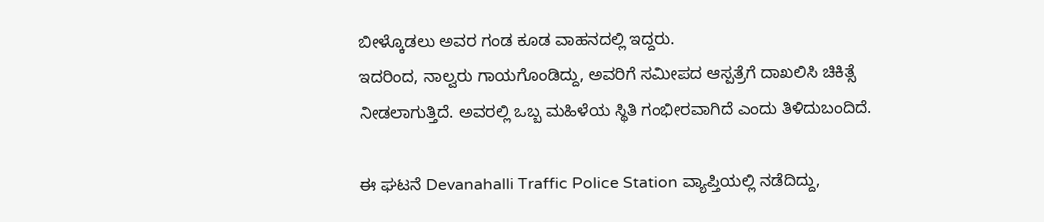ಬೀಳ್ಕೊಡಲು ಅವರ ಗಂಡ ಕೂಡ ವಾಹನದಲ್ಲಿ ಇದ್ದರು.
ಇದರಿಂದ, ನಾಲ್ವರು ಗಾಯಗೊಂಡಿದ್ದು, ಅವರಿಗೆ ಸಮೀಪದ ಆಸ್ಪತ್ರೆಗೆ ದಾಖಲಿಸಿ ಚಿಕಿತ್ಸೆ ನೀಡಲಾಗುತ್ತಿದೆ. ಅವರಲ್ಲಿ ಒಬ್ಬ ಮಹಿಳೆಯ ಸ್ಥಿತಿ ಗಂಭೀರವಾಗಿದೆ ಎಂದು ತಿಳಿದುಬಂದಿದೆ.

ಈ ಘಟನೆ Devanahalli Traffic Police Station ವ್ಯಾಪ್ತಿಯಲ್ಲಿ ನಡೆದಿದ್ದು,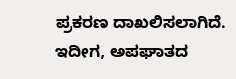ಪ್ರಕರಣ ದಾಖಲಿಸಲಾಗಿದೆ.
ಇದೀಗ, ಅಪಘಾತದ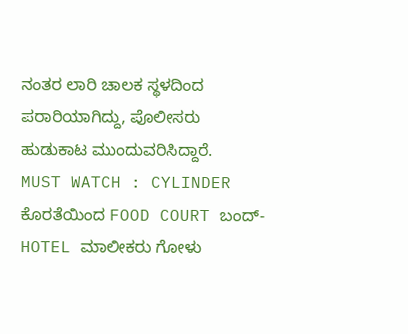ನಂತರ ಲಾರಿ ಚಾಲಕ ಸ್ಥಳದಿಂದ ಪರಾರಿಯಾಗಿದ್ದು, ಪೊಲೀಸರು ಹುಡುಕಾಟ ಮುಂದುವರಿಸಿದ್ದಾರೆ.
MUST WATCH : CYLINDER ಕೊರತೆಯಿಂದ FOOD COURT ಬಂದ್- HOTEL ಮಾಲೀಕರು ಗೋಳು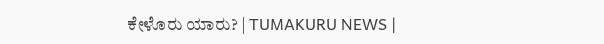ಕೇಳೊರು ಯಾರು? | TUMAKURU NEWS |